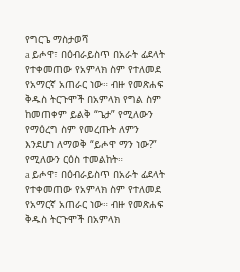የግርጌ ማስታወሻ
a ይሖዋ፣ በዕብራይስጥ በአራት ፊደላት የተቀመጠው የአምላክ ስም የተለመደ የአማርኛ አጠራር ነው። ብዙ የመጽሐፍ ቅዱስ ትርጉሞች በአምላክ የግል ስም ከመጠቀም ይልቅ “ጌታ” የሚለውን የማዕረግ ስም የመረጡት ለምን እንደሆነ ለማወቅ “ይሖዋ ማን ነው?” የሚለውን ርዕስ ተመልከት።
a ይሖዋ፣ በዕብራይስጥ በአራት ፊደላት የተቀመጠው የአምላክ ስም የተለመደ የአማርኛ አጠራር ነው። ብዙ የመጽሐፍ ቅዱስ ትርጉሞች በአምላክ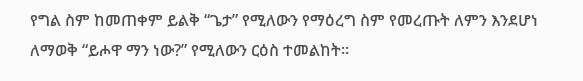የግል ስም ከመጠቀም ይልቅ “ጌታ” የሚለውን የማዕረግ ስም የመረጡት ለምን እንደሆነ ለማወቅ “ይሖዋ ማን ነው?” የሚለውን ርዕስ ተመልከት።